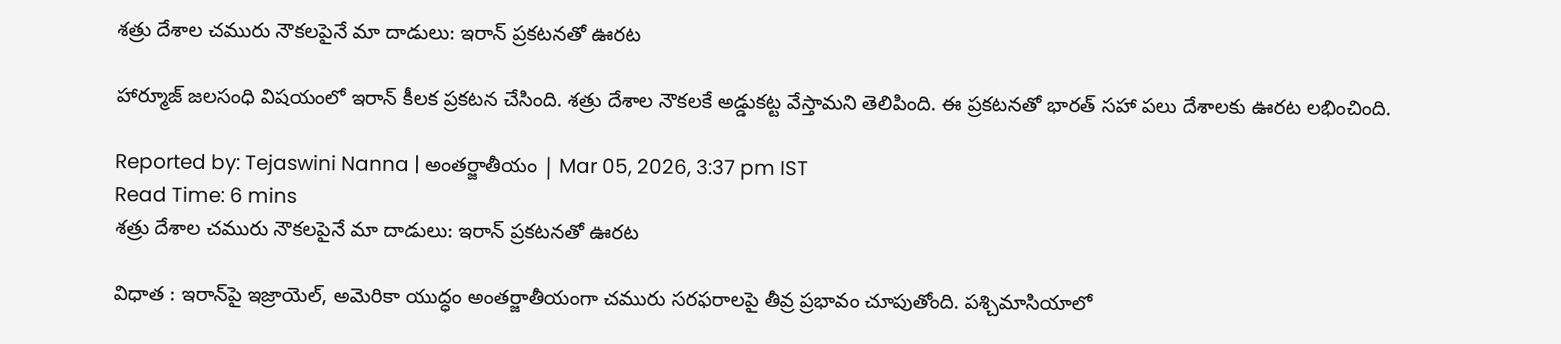శత్రు దేశాల చమురు నౌకలపైనే మా దాడులు: ఇరాన్ ప్రకటనతో ఊరట

హార్మూజ్ జలసంధి విషయంలో ఇరాన్ కీలక ప్రకటన చేసింది. శత్రు దేశాల నౌకలకే అడ్డుకట్ట వేస్తామని తెలిపింది. ఈ ప్రకటనతో భారత్ సహా పలు దేశాలకు ఊరట లభించింది.

Reported by: Tejaswini Nanna | అంత‌ర్జాతీయం | Mar 05, 2026, 3:37 pm IST
Read Time: 6 mins
శత్రు దేశాల చమురు నౌకలపైనే మా దాడులు: ఇరాన్ ప్రకటనతో ఊరట

విధాత : ఇరాన్‌పై ఇజ్రాయెల్, అమెరికా యుద్ధం అంతర్జాతీయంగా చమురు సరఫరాలపై తీవ్ర ప్రభావం చూపుతోంది. పశ్చిమాసియాలో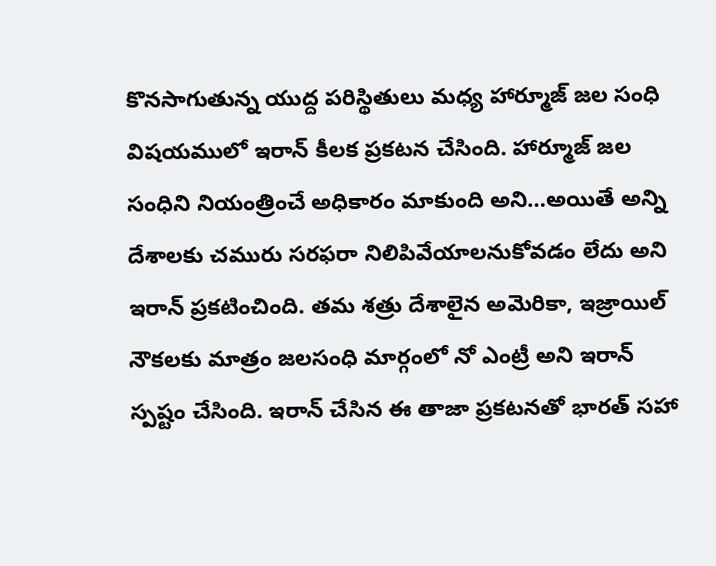కొనసాగుతున్న యుద్ద పరిస్థితులు మధ్య హార్మూజ్ జల సంధి విషయములో ఇరాన్ కీలక ప్రకటన చేసింది. హార్మూజ్ జల సంధిని నియంత్రించే అధికారం మాకుంది అని…అయితే అన్ని దేశాలకు చమురు సరఫరా నిలిపివేయాలనుకోవడం లేదు అని ఇరాన్ ప్రకటించింది. తమ శత్రు దేశాలైన అమెరికా, ఇజ్రాయిల్ నౌకలకు మాత్రం జలసంధి మార్గంలో నో ఎంట్రీ అని ఇరాన్ స్పష్టం చేసింది. ఇరాన్ చేసిన ఈ తాజా ప్రకటనతో భారత్ సహా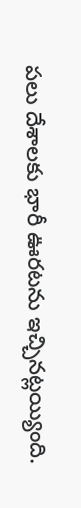పలు దేశాలకు భారీ ఊరటను ఇచ్చినట్లయ్యింది.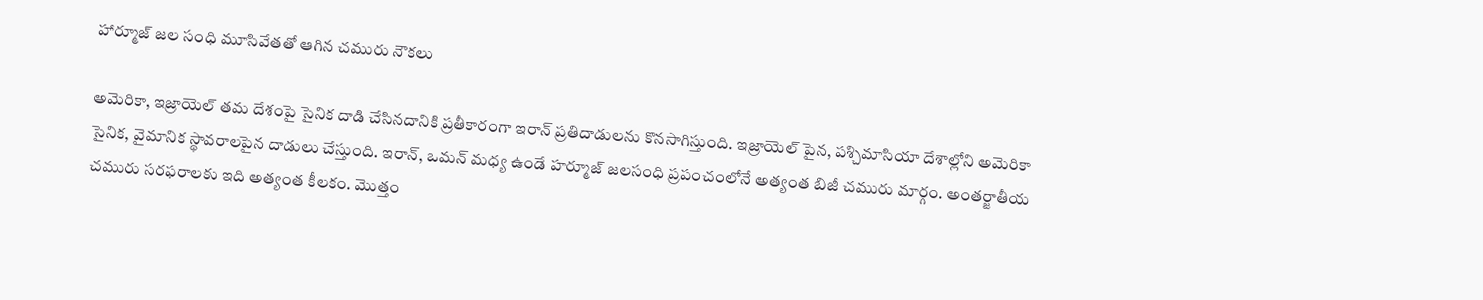హార్మూజ్ జల సంధి మూసివేతతో ఆగిన చమురు నౌకలు

అమెరికా, ఇజ్రాయెల్ తమ దేశంపై సైనిక దాడి చేసినదానికి ప్రతీకారంగా ఇరాన్ ప్రతిదాడులను కొనసాగిస్తుంది. ఇజ్రాయెల్ పైన, పశ్చిమాసియా దేశాల్లోని అమెరికా సైనిక, వైమానిక స్థావరాలపైన దాడులు చేస్తుంది. ఇరాన్, ఒమన్‌ మధ్య ఉండే హర్మూజ్‌ జలసంధి ప్రపంచంలోనే అత్యంత బిజీ చమురు మార్గం. అంతర్జాతీయ చమురు సరఫరాలకు ఇది అత్యంత కీలకం. మొత్తం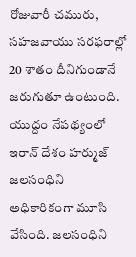రోజువారీ చమురు, సహజవాయు సరఫరాల్లో 20 శాతం దీనిగుండానే జరుగుతూ ఉంటుంది. యుద్దం నేపథ్యంలో ఇరాన్ దేశం హర్ముజ్‌ జలసంధిని అధికారికంగా మూసి వేసింది. జలసంధిని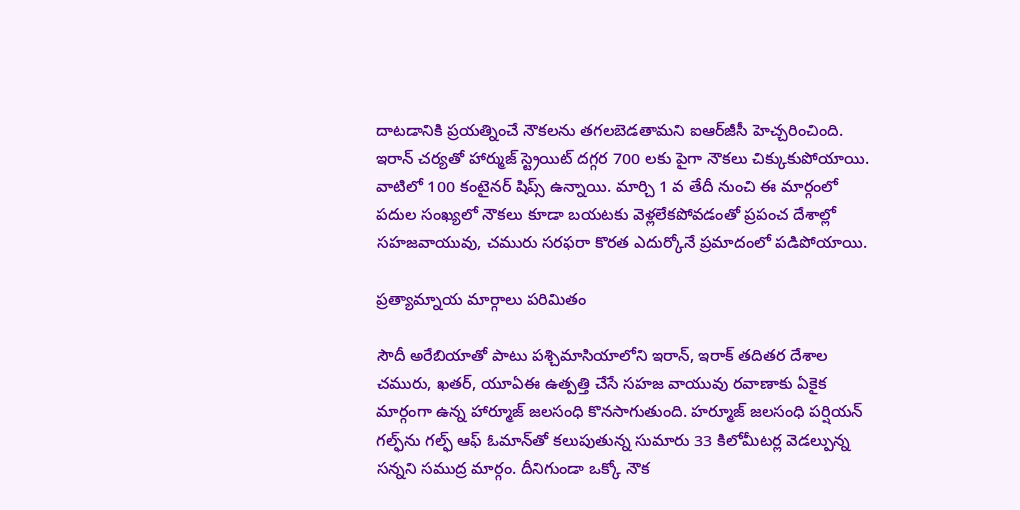దాటడానికి ప్రయత్నించే నౌకలను తగలబెడతామని ఐఆర్‌జీసీ హెచ్చరించింది. ఇరాన్‌ చర్యతో హార్ముజ్‌ స్ట్రెయిట్ దగ్గర 700 లకు పైగా నౌకలు చిక్కుకుపోయాయి. వాటిలో 100 కంటైనర్‌ షిప్స్‌ ఉన్నాయి. మార్చి 1 వ తేదీ నుంచి ఈ మార్గంలో పదుల సంఖ్యలో నౌకలు కూడా బయటకు వెళ్లలేకపోవడంతో ప్రపంచ దేశాల్లో సహజవాయువు, చమురు సరఫరా కొరత ఎదుర్కోనే ప్రమాదంలో పడిపోయాయి.

ప్రత్యామ్నాయ మార్గాలు పరిమితం

సౌదీ అరేబియాతో పాటు పశ్చిమాసియాలోని ఇరాన్, ఇరాక్‌ తదితర దేశాల చమురు, ఖతర్, యూఏఈ ఉత్పత్తి చేసే సహజ వాయువు రవాణాకు ఏకైక మార్గంగా ఉన్న హార్మూజ్‌ జలసంధి కొనసాగుతుంది. హర్మూజ్‌ జలసంధి పర్షియన్ గల్ఫ్‌ను గల్ఫ్ ఆఫ్ ఓమాన్‌తో కలుపుతున్న సుమారు 33 కిలోమీటర్ల వెడల్పున్న సన్నని సముద్ర మార్గం. దీనిగుండా ఒక్కో నౌక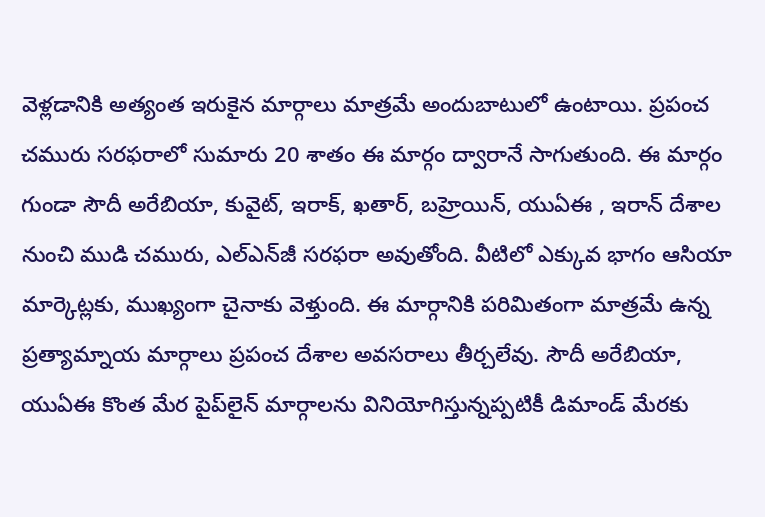వెళ్లడానికి అత్యంత ఇరుకైన మార్గాలు మాత్రమే అందుబాటులో ఉంటాయి. ప్రపంచ చమురు సరఫరాలో సుమారు 20 శాతం ఈ మార్గం ద్వారానే సాగుతుంది. ఈ మార్గం గుండా సౌదీ అరేబియా, కువైట్, ఇరాక్, ఖతార్, బహ్రెయిన్, యుఏఈ , ఇరాన్ దేశాల నుంచి ముడి చమురు, ఎల్‌ఎన్‌జీ సరఫరా అవుతోంది. వీటిలో ఎక్కువ భాగం ఆసియా మార్కెట్లకు, ముఖ్యంగా చైనాకు వెళ్తుంది. ఈ మార్గానికి పరిమితంగా మాత్రమే ఉన్న ప్రత్యామ్నాయ మార్గాలు ప్రపంచ దేశాల అవసరాలు తీర్చలేవు. సౌదీ అరేబియా, యుఏఈ కొంత మేర పైప్‌లైన్ మార్గాలను వినియోగిస్తున్నప్పటికీ డిమాండ్ మేరకు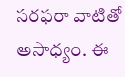సరఫరా వాటితో అసాధ్యం. ఈ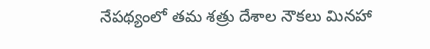నేపథ్యంలో తమ శత్రు దేశాల నౌకలు మినహా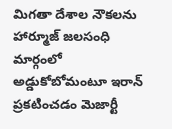మిగతా దేశాల నౌకలను హార్మూజ్ జలసంధి మార్గంలో అడ్డుకోబోమంటూ ఇరాన్ ప్రకటించడం మెజార్టీ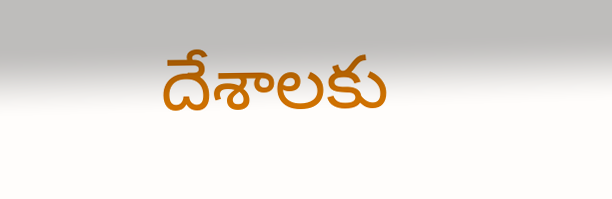దేశాలకు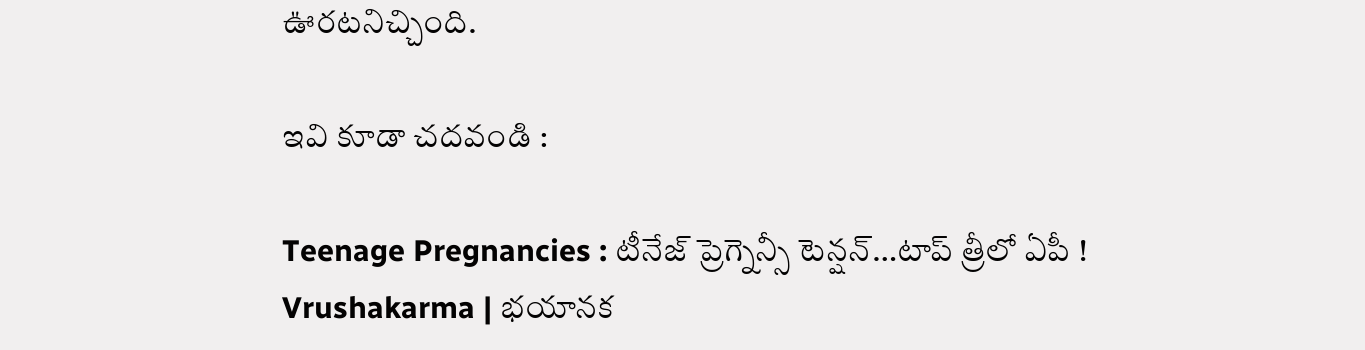ఊరటనిచ్చింది.

ఇవి కూడా చదవండి :

Teenage Pregnancies : టీనేజ్ ప్రెగ్నెన్సీ టెన్షన్…టాప్ త్రీలో ఏపీ !
Vrushakarma | భయానక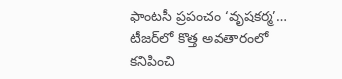ఫాంటసీ ప్రపంచం ‘వృషకర్మ’… టీజర్‌లో కొత్త అవతారంలో క‌నిపించి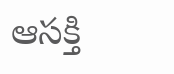ఆస‌క్తి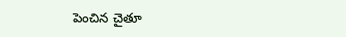పెంచిన చైతూ